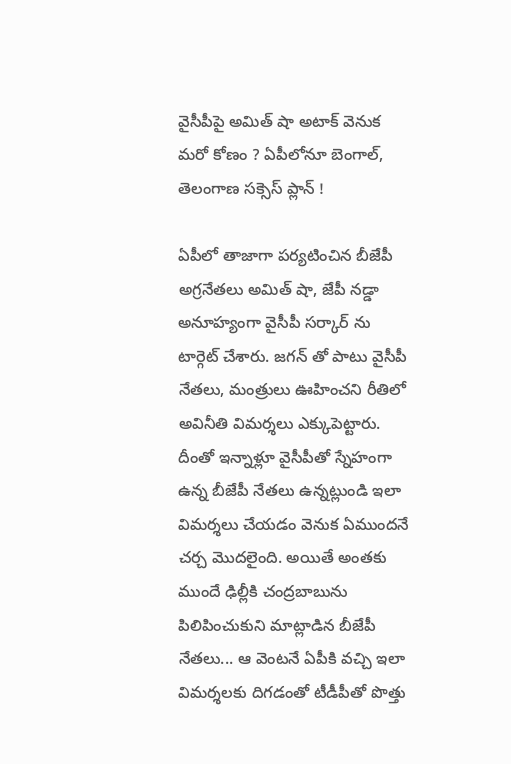వైసీపీపై అమిత్ షా అటాక్ వెనుక మరో కోణం ? ఏపీలోనూ బెంగాల్, తెలంగాణ సక్సెస్ ప్లాన్ !

ఏపీలో తాజాగా పర్యటించిన బీజేపీ అగ్రనేతలు అమిత్ షా, జేపీ నడ్డా అనూహ్యంగా వైసీపీ సర్కార్ ను టార్గెట్ చేశారు. జగన్ తో పాటు వైసీపీ నేతలు, మంత్రులు ఊహించని రీతిలో అవినీతి విమర్శలు ఎక్కుపెట్టారు. దీంతో ఇన్నాళ్లూ వైసీపీతో స్నేహంగా ఉన్న బీజేపీ నేతలు ఉన్నట్లుండి ఇలా విమర్శలు చేయడం వెనుక ఏముందనే చర్చ మొదలైంది. అయితే అంతకు ముందే ఢిల్లీకి చంద్రబాబును పిలిపించుకుని మాట్లాడిన బీజేపీ నేతలు... ఆ వెంటనే ఏపీకి వచ్చి ఇలా విమర్శలకు దిగడంతో టీడీపీతో పొత్తు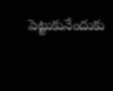పెట్టుకునేందుకు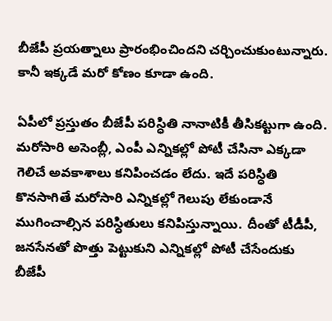బీజేపీ ప్రయత్నాలు ప్రారంభించిందని చర్చించుకుంటున్నారు. కానీ ఇక్కడే మరో కోణం కూడా ఉంది.

ఏపీలో ప్రస్తుతం బీజేపీ పరిస్ధితి నానాటికీ తీసికట్టుగా ఉంది. మరోసారి అసెంబ్లీ, ఎంపీ ఎన్నికల్లో పోటీ చేసినా ఎక్కడా గెలిచే అవకాశాలు కనిపించడం లేదు. ఇదే పరిస్ధితి కొనసాగితే మరోసారి ఎన్నికల్లో గెలుపు లేకుండానే ముగించాల్సిన పరిస్ధితులు కనిపిస్తున్నాయి. దీంతో టీడీపీ, జనసేనతో పొత్తు పెట్టుకుని ఎన్నికల్లో పోటీ చేసేందుకు బీజేపీ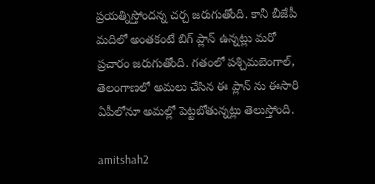ప్రయత్నిస్తోందన్న చర్చ జరుగుతోంది. కానీ బీజేపీ మదిలో అంతకంటే బిగ్ ప్లాన్ ఉన్నట్లు మరో ప్రచారం జరుగుతోంది. గతంలో పశ్చిమబెంగాల్, తెలంగాణలో అమలు చేసిన ఈ ప్లాన్ ను ఈసారి ఏపీలోనూ అమల్లో పెట్టబోతున్నట్లు తెలుస్తోంది.

amitshah2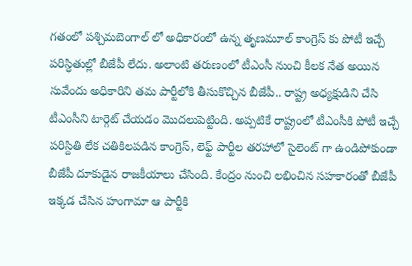గతంలో పశ్చిమబెంగాల్ లో అధికారంలో ఉన్న తృణమూల్ కాంగ్రెస్ కు పోటీ ఇచ్చే పరిస్ధితుల్లో బీజేపీ లేదు. అలాంటి తరుణంలో టీఎంసీ నుంచి కీలక నేత అయిన సువేందు అధికారిని తమ పార్టీలోకి తీసుకొచ్చిన బీజేపీ.. రాష్ట్ర అధ్యక్షుడిని చేసి టీఎంసీని టార్గెట్ చేయడం మొదలుపెట్టింది. అప్పటికే రాష్ట్రంలో టీఎంసీకి పోటీ ఇచ్చే పరిస్దితి లేక చతికిలపడిన కాంగ్రెస్, లెఫ్ట్ పార్టీల తరహాలో సైలెంట్ గా ఉండిపోకుండా బీజేపీ దూకుడైన రాజకీయాలు చేసింది. కేంద్రం నుంచి లభించిన సహకారంతో బీజేపీ ఇక్కడ చేసిన హంగామా ఆ పార్టీకి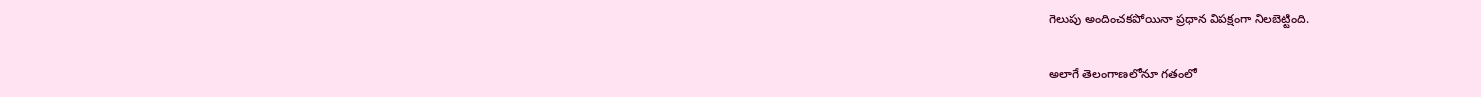గెలుపు అందించకపోయినా ప్రధాన విపక్షంగా నిలబెట్టింది.

అలాగే తెలంగాణలోనూ గతంలో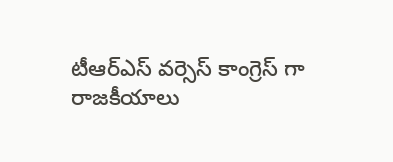టీఆర్ఎస్ వర్సెస్ కాంగ్రెస్ గా రాజకీయాలు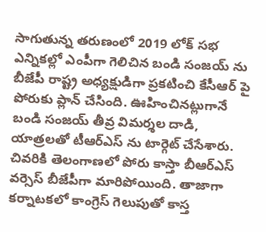సాగుతున్న తరుణంలో 2019 లోక్ సభ ఎన్నికల్లో ఎంపీగా గెలిచిన బండి సంజయ్ ను బీజేపీ రాష్ట్ర అధ్యక్షుడిగా ప్రకటించి కేసీఆర్ పై పోరుకు ప్లాన్ చేసింది. ఊహించినట్లుగానే బండి సంజయ్ తీవ్ర విమర్శల దాడి, యాత్రలతో టీఆర్ఎస్ ను టార్గెట్ చేసేశారు. చివరికి తెలంగాణలో పోరు కాస్తా బీఆర్ఎస్ వర్సెస్ బీజేపీగా మారిపోయింది. తాజాగా కర్నాటకలో కాంగ్రెస్ గెలుపుతో కాస్త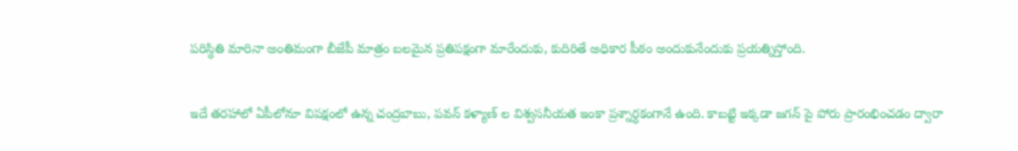పరిస్ధితి మారినా అంతిమంగా బీజేపీ మాత్రం బలమైన ప్రతిపక్షంగా మారేందుకు, కుదిరితే అధికార పీఠం అందుకునేందుకు ప్రయత్నిస్తోంది.

ఇదే తరహాలో ఏపీలోనూ విపక్షంలో ఉన్న చంద్రబాబు, పవన్ కళ్యాణ్ ల విశ్వసనీయత ఇంకా ప్రశ్నార్ధకంగానే ఉంది. కాబట్టి ఇక్కడా జగన్ పై పోరు ప్రారంభించడం ద్వారా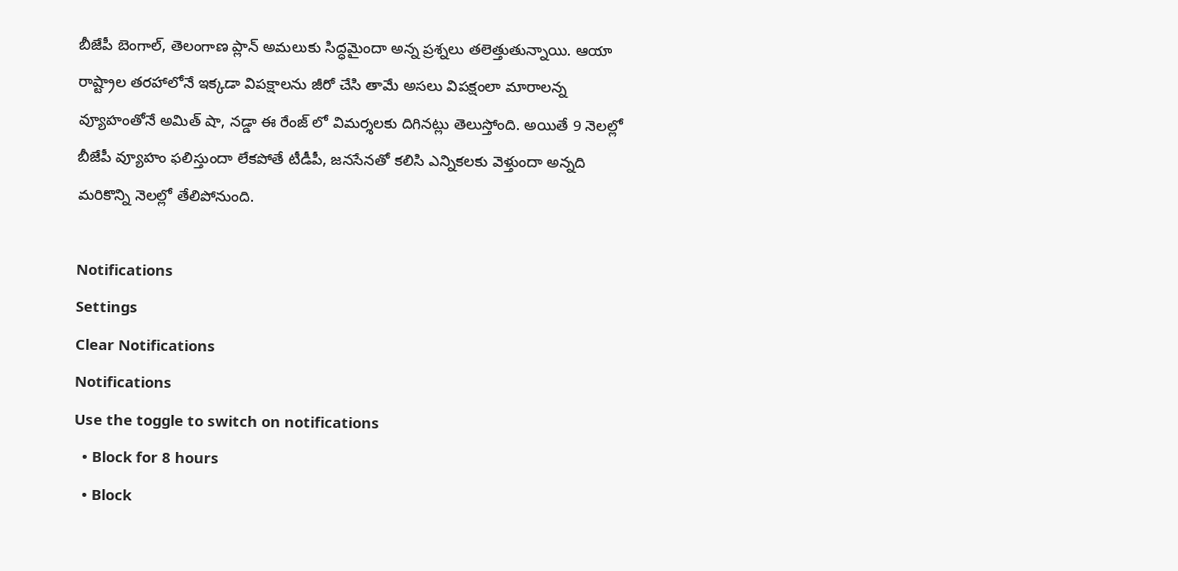బీజేపీ బెంగాల్, తెలంగాణ ప్లాన్ అమలుకు సిద్ధమైందా అన్న ప్రశ్నలు తలెత్తుతున్నాయి. ఆయా రాష్ట్రాల తరహాలోనే ఇక్కడా విపక్షాలను జీరో చేసి తామే అసలు విపక్షంలా మారాలన్న వ్యూహంతోనే అమిత్ షా, నడ్డా ఈ రేంజ్ లో విమర్శలకు దిగినట్లు తెలుస్తోంది. అయితే 9 నెలల్లో బీజేపీ వ్యూహం ఫలిస్తుందా లేకపోతే టీడీపీ, జనసేనతో కలిసి ఎన్నికలకు వెళ్తుందా అన్నది మరికొన్ని నెలల్లో తేలిపోనుంది.

Notifications
Settings
Clear Notifications
Notifications
Use the toggle to switch on notifications
  • Block for 8 hours
  • Block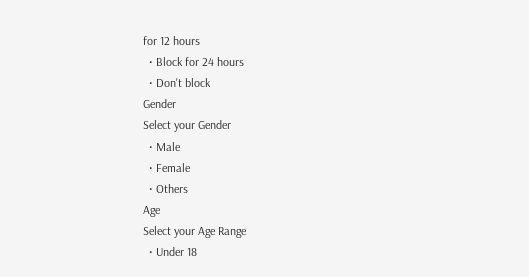for 12 hours
  • Block for 24 hours
  • Don't block
Gender
Select your Gender
  • Male
  • Female
  • Others
Age
Select your Age Range
  • Under 18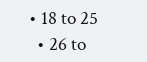• 18 to 25
  • 26 to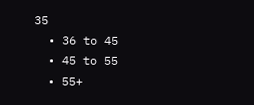35
  • 36 to 45
  • 45 to 55
  • 55+